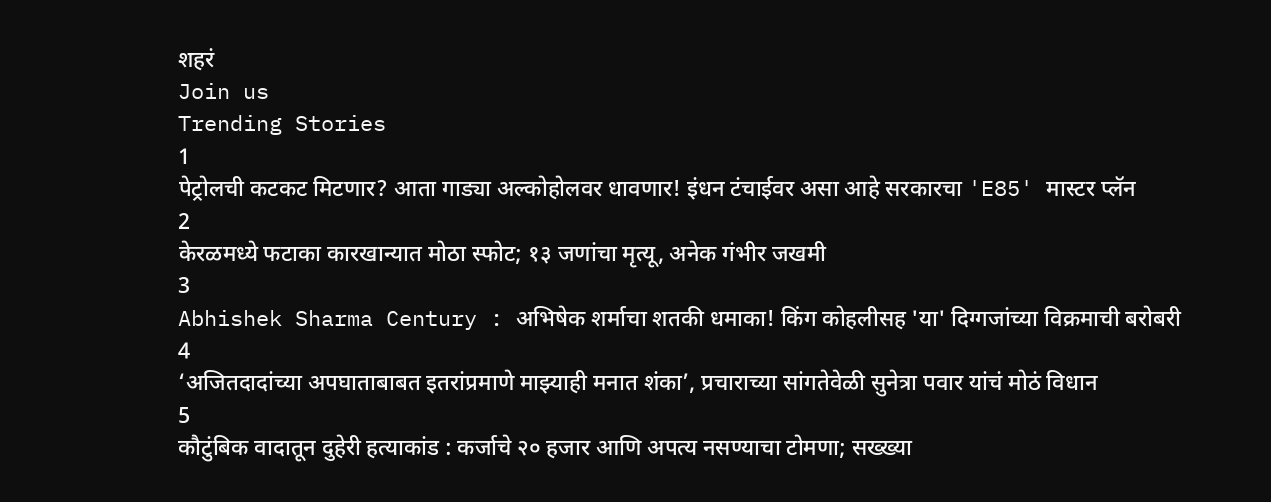शहरं
Join us
Trending Stories
1
पेट्रोलची कटकट मिटणार? आता गाड्या अल्कोहोलवर धावणार! इंधन टंचाईवर असा आहे सरकारचा 'E85' मास्टर प्लॅन
2
केरळमध्ये फटाका कारखान्यात मोठा स्फोट; १३ जणांचा मृत्यू, अनेक गंभीर जखमी
3
Abhishek Sharma Century : अभिषेक शर्माचा शतकी धमाका! किंग कोहलीसह 'या' दिग्गजांच्या विक्रमाची बरोबरी
4
‘अजितदादांच्या अपघाताबाबत इतरांप्रमाणे माझ्याही मनात शंका’, प्रचाराच्या सांगतेवेळी सुनेत्रा पवार यांचं मोठं विधान
5
कौटुंबिक वादातून दुहेरी हत्याकांड : कर्जाचे २० हजार आणि अपत्य नसण्याचा टोमणा; सख्ख्या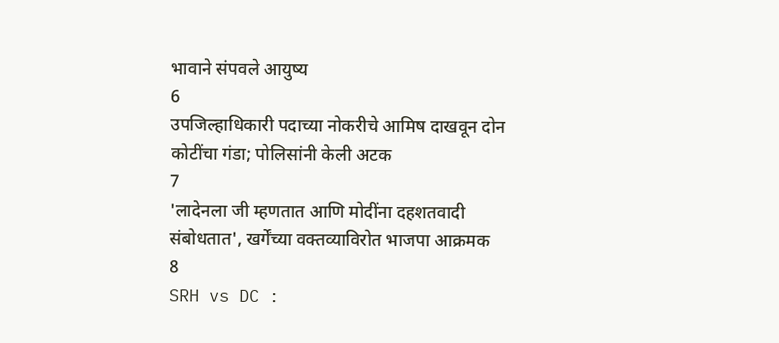भावाने संपवले आयुष्य
6
उपजिल्हाधिकारी पदाच्या नोकरीचे आमिष दाखवून दोन कोटींचा गंडा; पोलिसांनी केली अटक
7
'लादेनला जी म्हणतात आणि मोदींना दहशतवादी संबोधतात', खर्गेंच्या वक्तव्याविरोत भाजपा आक्रमक
8
SRH vs DC :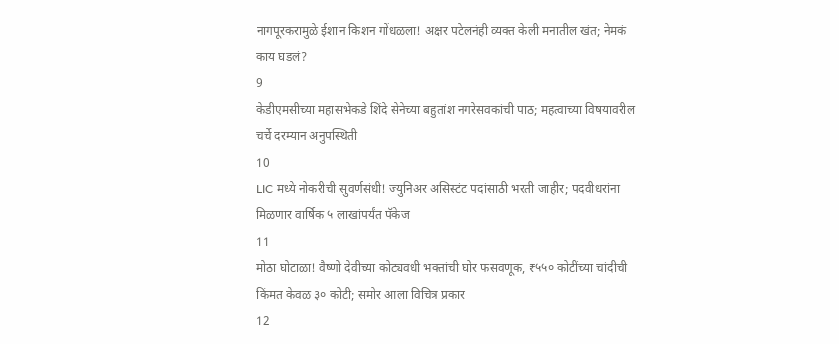नागपूरकरामुळे ईशान किशन गोंधळला! अक्षर पटेलनंही व्यक्त केली मनातील खंत; नेमकं काय घडलं?
9
केडीएमसीच्या महासभेकडे शिंदे सेनेच्या बहुतांश नगरेसवकांची पाठ; महत्वाच्या विषयावरील चर्चे दरम्यान अनुपस्थिती
10
LIC मध्ये नोकरीची सुवर्णसंधी! ज्युनिअर असिस्टंट पदांसाठी भरती जाहीर; पदवीधरांना मिळणार वार्षिक ५ लाखांपर्यंत पॅकेज
11
मोठा घोटाळा! वैष्णो देवीच्या कोट्यवधी भक्तांची घोर फसवणूक, ₹५५० कोटींच्या चांदीची किंमत केवळ ३० कोटी; समोर आला विचित्र प्रकार
12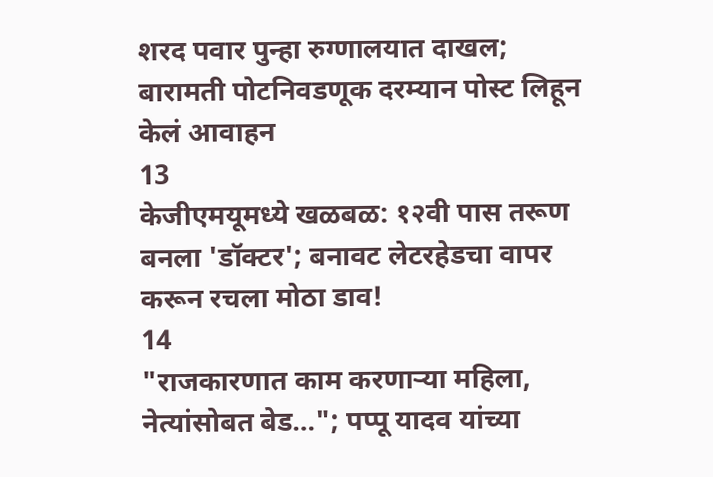शरद पवार पुन्हा रुग्णालयात दाखल; बारामती पोटनिवडणूक दरम्यान पोस्ट लिहून केलं आवाहन
13
केजीएमयूमध्ये खळबळ: १२वी पास तरूण बनला 'डॉक्टर'; बनावट लेटरहेडचा वापर करून रचला मोठा डाव!
14
"राजकारणात काम करणाऱ्या महिला, नेत्यांसोबत बेड…"; पप्पू यादव यांच्या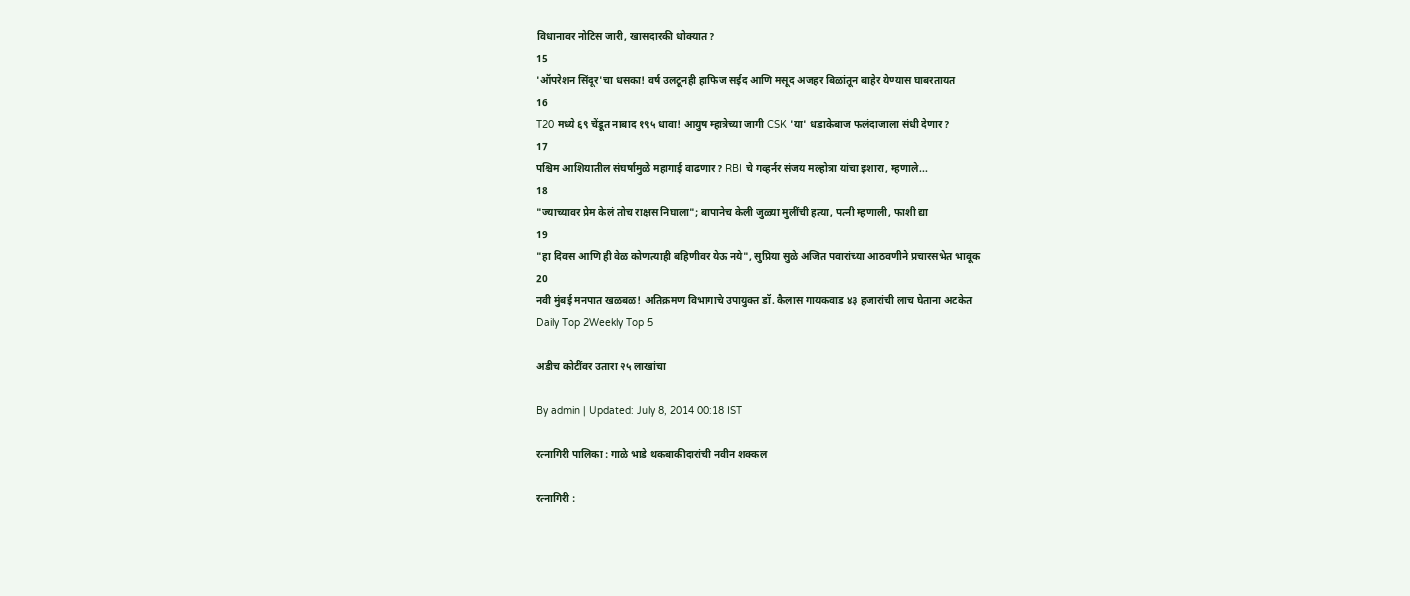विधानावर नोटिस जारी, खासदारकी धोक्यात?
15
'ऑपरेशन सिंदूर'चा धसका! वर्ष उलटूनही हाफिज सईद आणि मसूद अजहर बिळांतून बाहेर येण्यास घाबरतायत
16
T20 मध्ये ६९ चेंडूत नाबाद १९५ धावा! आयुष म्हात्रेच्या जागी CSK 'या' धडाकेबाज फलंदाजाला संधी देणार?
17
पश्चिम आशियातील संघर्षामुळे महागाई वाढणार? RBI चे गव्हर्नर संजय मल्होत्रा यांचा इशारा, म्हणाले...
18
"ज्याच्यावर प्रेम केलं तोच राक्षस निघाला"; बापानेच केली जुळ्या मुलींची हत्या, पत्नी म्हणाली, फाशी द्या
19
"हा दिवस आणि ही वेळ कोणत्याही बहिणीवर येऊ नये", सुप्रिया सुळे अजित पवारांच्या आठवणीने प्रचारसभेत भावूक
20
नवी मुंबई मनपात खळबळ! अतिक्रमण विभागाचे उपायुक्त डॉ. कैलास गायकवाड ४३ हजारांची लाच घेताना अटकेत
Daily Top 2Weekly Top 5

अडीच कोटींवर उतारा २५ लाखांचा

By admin | Updated: July 8, 2014 00:18 IST

रत्नागिरी पालिका : गाळे भाडे थकबाकीदारांची नवीन शक्कल

रत्नागिरी :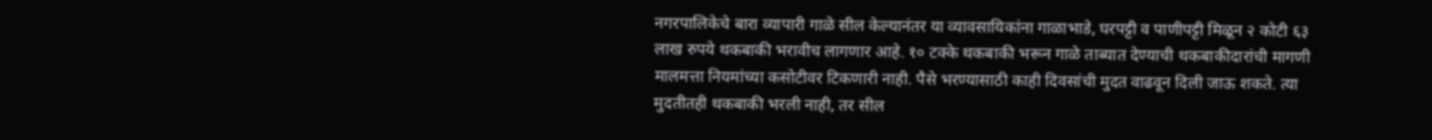नगरपालिकेचे बारा व्यापारी गाळे सील केल्यानंतर या व्यावसायिकांना गाळाभाडे, घरपट्टी व पाणीपट्टी मिळून २ कोटी ६३ लाख रुपये थकबाकी भरावीच लागणार आहे. १० टक्के थकबाकी भरून गाळे ताब्यात देण्याची थकबाकीदारांची मागणी मालमत्ता नियमांच्या कसोटीवर टिकणारी नाही. पैसे भरण्यासाठी काही दिवसांची मुदत वाढवून दिली जाऊ शकते. त्या मुदतीतही थकबाकी भरली नाही, तर सील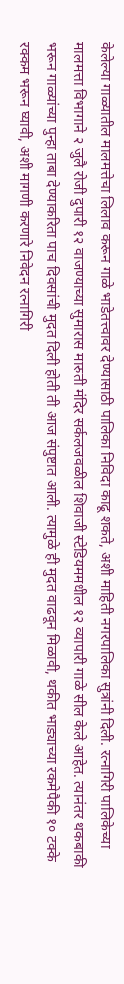केलेल्या गाळ्यातील मालमत्तेचा लिलाव करून गाळे भाडेतत्त्वावर देण्यासाठी पालिका निविदा काढू शकते, अशी माहिती नगरपालिका सुत्रांनी दिली. रत्नागिरी पालिकेच्या मालमत्ता विभागाने २ जुलै रोजी दुपारी १२ वाजण्याच्या सुमारास मारुती मंदिर सर्कलजवळील शिवाजी स्टेडियममधील १२ व्यापारी गाळे सील केले आहेत. त्यानंतर थकबाकी भरून गाळ्यांच्या पुन्हा ताबा देण्याकरिता पाच दिवसांची मुदत दिली होती ती आज संपुष्टात आली. त्यामुळे ही मुदत वाढवून मिळावी, थकीत भाड्याच्या रकमेपैकी १० टक्के रक्कम भरून घ्यावी, अशी मागणी करणारे निवेदन रत्नागिरी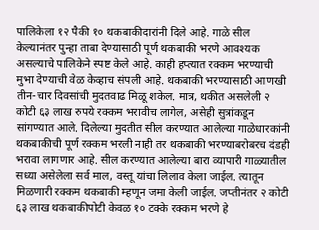पालिकेला १२ पैकी १० थकबाकीदारांनी दिले आहे. गाळे सील केल्यानंतर पुन्हा ताबा देण्यासाठी पूर्ण थकबाकी भरणे आवश्यक असल्याचे पालिकेने स्पष्ट केले आहे. काही हप्त्यात रक्कम भरण्याची मुभा देण्याची वेळ केव्हाच संपली आहे. थकबाकी भरण्यासाठी आणखी तीन-चार दिवसांची मुदतवाढ मिळू शकेल. मात्र, थकीत असलेली २ कोटी ६३ लाख रुपये रक्कम भरावीच लागेल, असेही सुत्रांकडून सांगण्यात आले. दिलेल्या मुदतीत सील करण्यात आलेल्या गाळेधारकांनी थकबाकीची पूर्ण रक्कम भरली नाही तर थकबाकी भरण्याबरोबरच दंडही भरावा लागणार आहे. सील करण्यात आलेल्या बारा व्यापारी गाळ्यातील सध्या असेलेला सर्व माल, वस्तू यांचा लिलाव केला जाईल. त्यातून मिळणारी रक्कम थकबाकी म्हणून जमा केली जाईल. जप्तीनंतर २ कोटी ६३ लाख थकबाकीपोटी केवळ १० टक्के रक्कम भरणे हे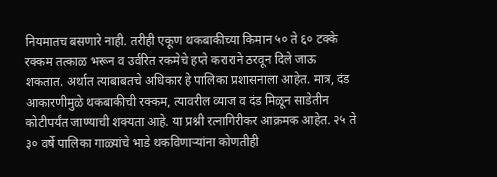नियमातच बसणारे नाही. तरीही एकूण थकबाकीच्या किमान ५० ते ६० टक्के रक्कम तत्काळ भरून व उर्वरित रकमेचे हप्ते कराराने ठरवून दिले जाऊ शकतात. अर्थात त्याबाबतचे अधिकार हे पालिका प्रशासनाला आहेत. मात्र, दंड आकारणीमुळे थकबाकीची रक्कम, त्यावरील व्याज व दंड मिळून साडेतीन कोटीपर्यंत जाण्याची शक्यता आहे. या प्रश्नी रत्नागिरीकर आक्रमक आहेत. २५ ते ३० वर्षे पालिका गाळ्यांचे भाडे थकविणाऱ्यांना कोणतीही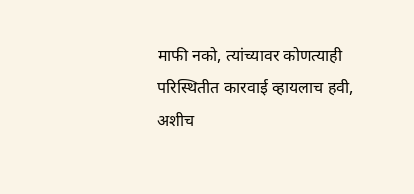माफी नको, त्यांच्यावर कोणत्याही परिस्थितीत कारवाई व्हायलाच हवी, अशीच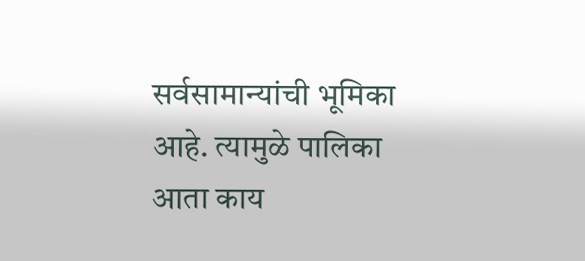सर्वसामान्यांची भूमिका आहे. त्यामुळे पालिका आता काय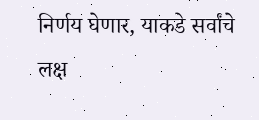निर्णय घेणार, याकडे सर्वांचे लक्ष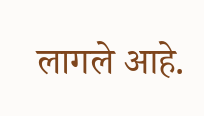लागले आहे.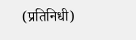(प्रतिनिधी)